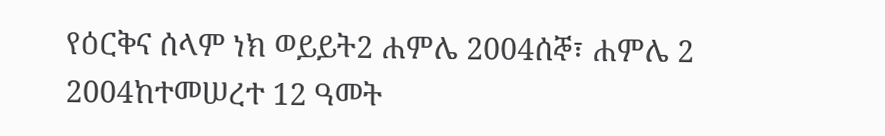የዕርቅና ሰላም ነክ ወይይት2 ሐምሌ 2004ሰኞ፣ ሐምሌ 2 2004ከተመሠረተ 12 ዓመት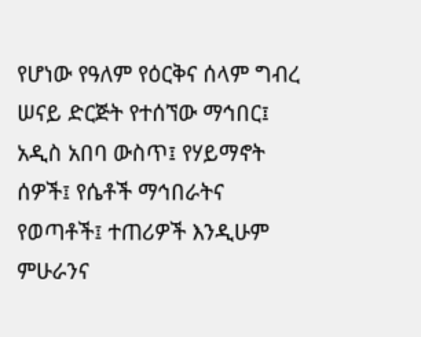የሆነው የዓለም የዕርቅና ሰላም ግብረ ሠናይ ድርጅት የተሰኘው ማኅበር፤ አዲስ አበባ ውስጥ፤ የሃይማኖት ሰዎች፤ የሴቶች ማኅበራትና የወጣቶች፤ ተጠሪዎች እንዲሁም ምሁራንና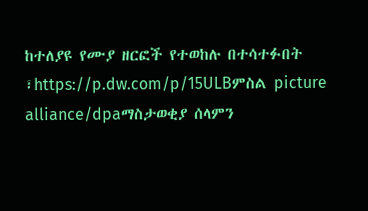ከተለያዩ የሙያ ዘርፎች የተወከሉ በተሳተፉበት ፣https://p.dw.com/p/15ULBምስል picture alliance/dpaማስታወቂያ ሰላምን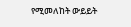የሚመለከት ውይይት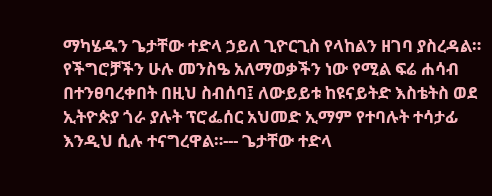ማካሄዱን ጌታቸው ተድላ ኃይለ ጊዮርጊስ የላከልን ዘገባ ያስረዳል። የችግሮቻችን ሁሉ መንስዔ አለማወቃችን ነው የሚል ፍሬ ሐሳብ በተንፀባረቀበት በዚህ ስብሰባ፤ ለውይይቱ ከዩናይትድ እስቴትስ ወደ ኢትዮጵያ ጎራ ያሉት ፕሮፌሰር አህመድ ኢማም የተባሉት ተሳታፊ እንዲህ ሲሉ ተናግረዋል።--- ጌታቸው ተድላ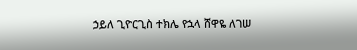ኃይለ ጊዮርጊስ ተክሌ የኋላ ሸዋዬ ለገሠ